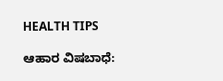HEALTH TIPS

ಆಹಾರ ವಿಷಬಾಧೆ: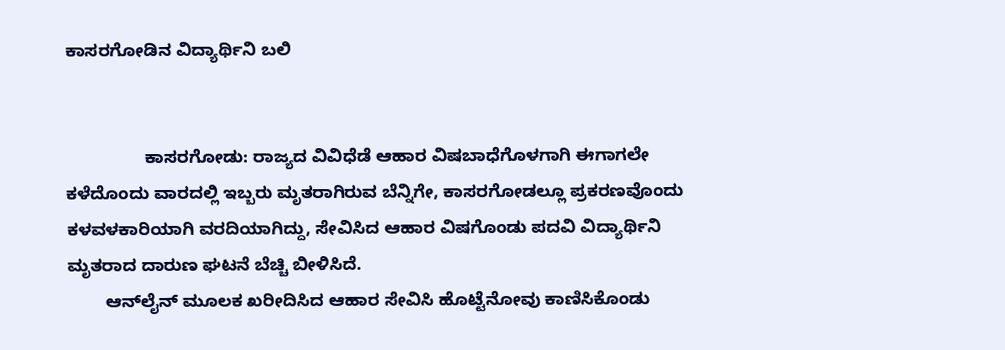ಕಾಸರಗೋಡಿನ ವಿದ್ಯಾರ್ಥಿನಿ ಬಲಿ


                ಕಾಸರಗೋಡು: ರಾಜ್ಯದ ವಿವಿಧೆಡೆ ಆಹಾರ ವಿಷಬಾಧೆಗೊಳಗಾಗಿ ಈಗಾಗಲೇ ಕಳೆದೊಂದು ವಾರದಲ್ಲಿ ಇಬ್ಬರು ಮೃತರಾಗಿರುವ ಬೆನ್ನಿಗೇ, ಕಾಸರಗೋಡಲ್ಲೂ ಪ್ರಕರಣವೊಂದು ಕಳವಳಕಾರಿಯಾಗಿ ವರದಿಯಾಗಿದ್ದು, ಸೇವಿಸಿದ ಆಹಾರ ವಿಷಗೊಂಡು ಪದವಿ ವಿದ್ಯಾರ್ಥಿನಿ ಮೃತರಾದ ದಾರುಣ ಘಟನೆ ಬೆಚ್ಚಿ ಬೀಳಿಸಿದೆ.
        ಆನ್‍ಲೈನ್ ಮೂಲಕ ಖರೀದಿಸಿದ ಆಹಾರ ಸೇವಿಸಿ ಹೊಟ್ಟೆನೋವು ಕಾಣಿಸಿಕೊಂಡು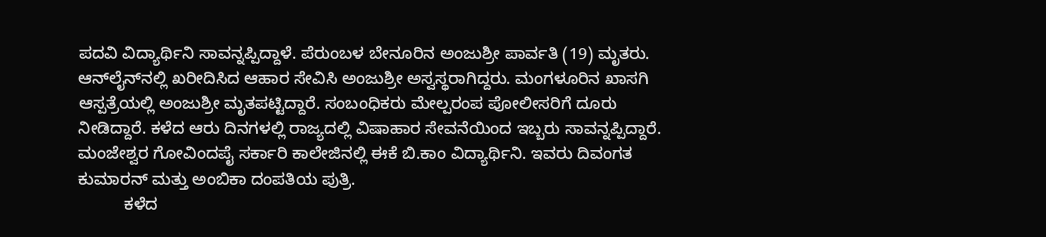ಪದವಿ ವಿದ್ಯಾರ್ಥಿನಿ ಸಾವನ್ನಪ್ಪಿದ್ದಾಳೆ. ಪೆರುಂಬಳ ಬೇನೂರಿನ ಅಂಜುಶ್ರೀ ಪಾರ್ವತಿ (19) ಮೃತರು. ಆನ್‍ಲೈನ್‍ನಲ್ಲಿ ಖರೀದಿಸಿದ ಆಹಾರ ಸೇವಿಸಿ ಅಂಜುಶ್ರೀ ಅಸ್ವಸ್ಥರಾಗಿದ್ದರು. ಮಂಗಳೂರಿನ ಖಾಸಗಿ ಆಸ್ಪತ್ರೆಯಲ್ಲಿ ಅಂಜುಶ್ರೀ ಮೃತಪಟ್ಟಿದ್ದಾರೆ. ಸಂಬಂಧಿಕರು ಮೇಲ್ಪರಂಪ ಪೋಲೀಸರಿಗೆ ದೂರು ನೀಡಿದ್ದಾರೆ. ಕಳೆದ ಆರು ದಿನಗಳಲ್ಲಿ ರಾಜ್ಯದಲ್ಲಿ ವಿಷಾಹಾರ ಸೇವನೆಯಿಂದ ಇಬ್ಬರು ಸಾವನ್ನಪ್ಪಿದ್ದಾರೆ. ಮಂಜೇಶ್ವರ ಗೋವಿಂದಪೈ ಸರ್ಕಾರಿ ಕಾಲೇಜಿನಲ್ಲಿ ಈಕೆ ಬಿ.ಕಾಂ ವಿದ್ಯಾರ್ಥಿನಿ. ಇವರು ದಿವಂಗತ ಕುಮಾರನ್ ಮತ್ತು ಅಂಬಿಕಾ ದಂಪತಿಯ ಪುತ್ರಿ.
          ಕಳೆದ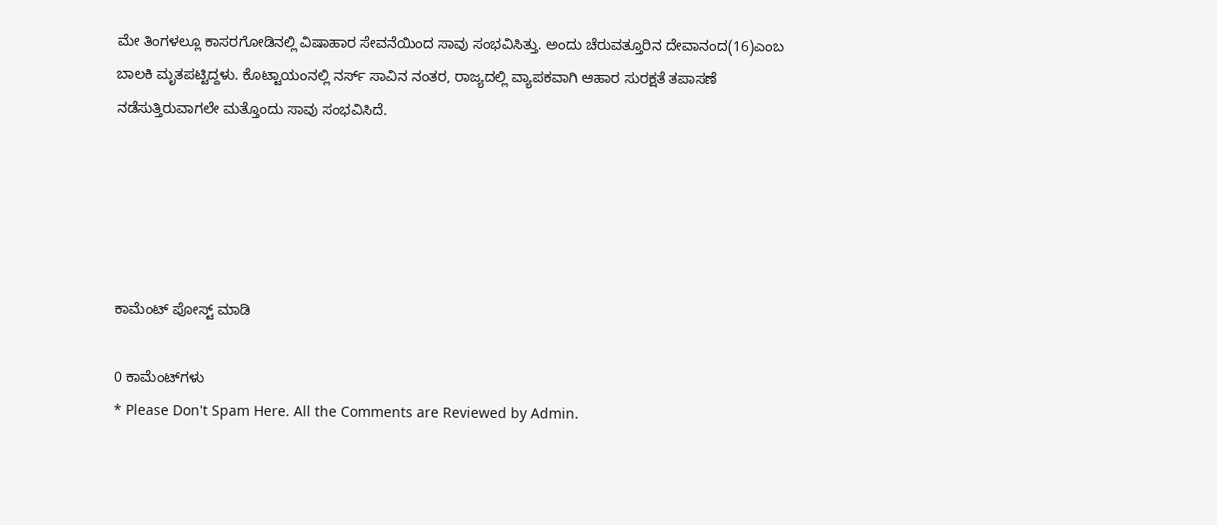ಮೇ ತಿಂಗಳಲ್ಲೂ ಕಾಸರಗೋಡಿನಲ್ಲಿ ವಿಷಾಹಾರ ಸೇವನೆಯಿಂದ ಸಾವು ಸಂಭವಿಸಿತ್ತು. ಅಂದು ಚೆರುವತ್ತೂರಿನ ದೇವಾನಂದ(16)ಎಂಬ ಬಾಲಕಿ ಮೃತಪಟ್ಟಿದ್ದಳು. ಕೊಟ್ಟಾಯಂನಲ್ಲಿ ನರ್ಸ್ ಸಾವಿನ ನಂತರ, ರಾಜ್ಯದಲ್ಲಿ ವ್ಯಾಪಕವಾಗಿ ಆಹಾರ ಸುರಕ್ಷತೆ ತಪಾಸಣೆ ನಡೆಸುತ್ತಿರುವಾಗಲೇ ಮತ್ತೊಂದು ಸಾವು ಸಂಭವಿಸಿದೆ.





ಕಾಮೆಂಟ್‌‌ ಪೋಸ್ಟ್‌ ಮಾಡಿ

0 ಕಾಮೆಂಟ್‌ಗಳು
* Please Don't Spam Here. All the Comments are Reviewed by Admin.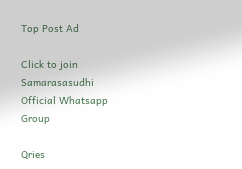Top Post Ad

Click to join Samarasasudhi Official Whatsapp Group

Qries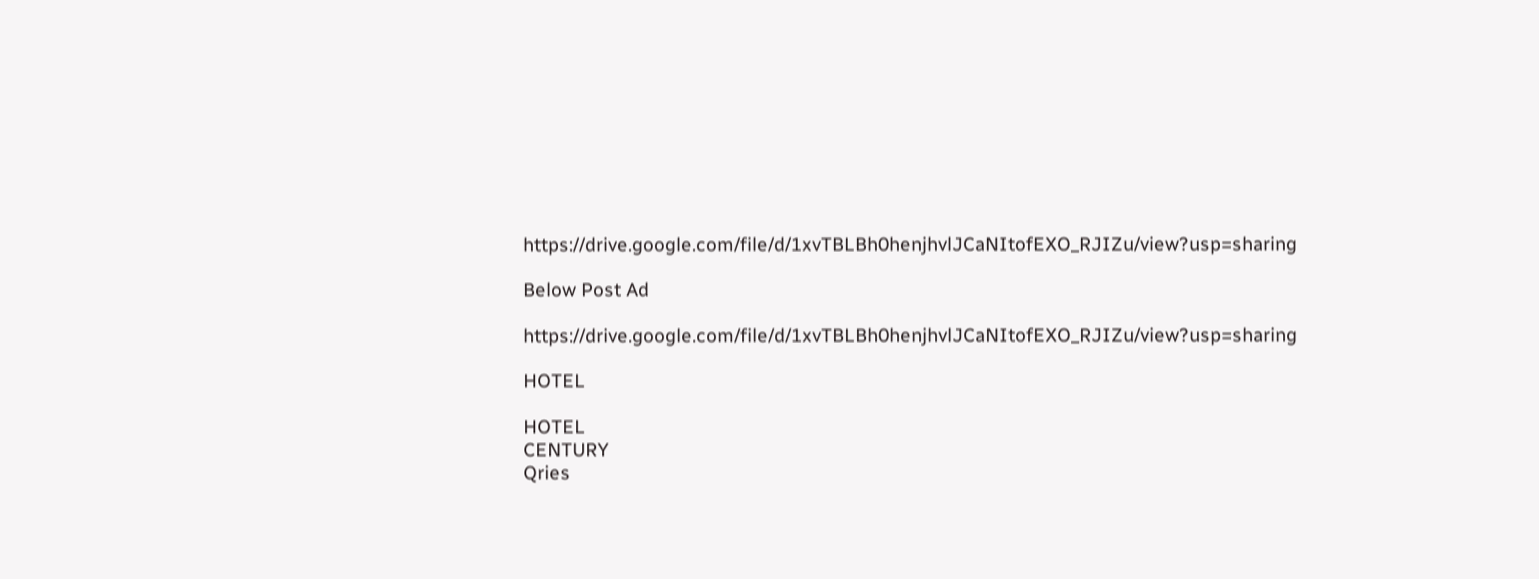https://drive.google.com/file/d/1xvTBLBh0henjhvlJCaNItofEXO_RJIZu/view?usp=sharing

Below Post Ad

https://drive.google.com/file/d/1xvTBLBh0henjhvlJCaNItofEXO_RJIZu/view?usp=sharing

HOTEL

HOTEL
CENTURY
Qries